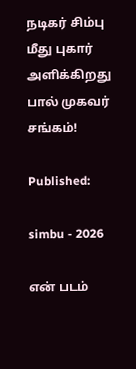நடிகர் சிம்பு மீது புகார் அளிக்கிறது பால் முகவர் சங்கம்!

Published:

simbu - 2026

என் படம்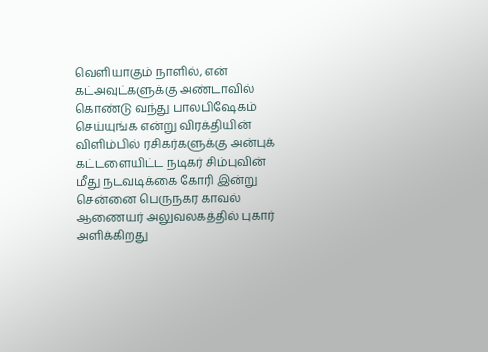வெளியாகும் நாளில், என் கட்அவுட்களுக்கு அண்டாவில் கொண்டு வந்து பாலபிஷேகம் செய்யுங்க என்று விரக்தியின் விளிம்பில் ரசிகர்களுக்கு அன்புக் கட்டளையிட்ட நடிகர் சிம்புவின் மீது நடவடிக்கை கோரி இன்று சென்னை பெருநகர காவல் ஆணையர் அலுவலகத்தில் புகார் அளிக்கிறது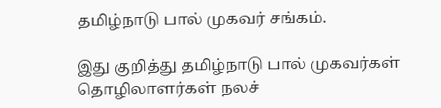தமிழ்நாடு பால் முகவர் சங்கம்.

இது குறித்து தமிழ்நாடு பால் முகவர்கள் தொழிலாளர்கள் நலச்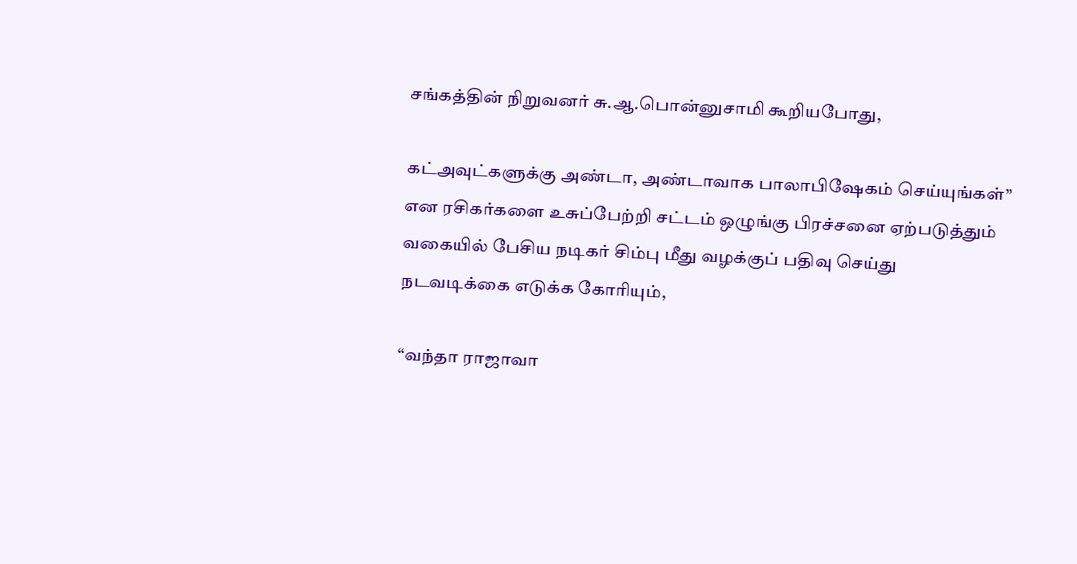சங்கத்தின் நிறுவனர் சு.ஆ.பொன்னுசாமி கூறியபோது,

கட்அவுட்களுக்கு அண்டா, அண்டாவாக பாலாபிஷேகம் செய்யுங்கள்” என ரசிகர்களை உசுப்பேற்றி சட்டம் ஒழுங்கு பிரச்சனை ஏற்படுத்தும் வகையில் பேசிய நடிகர் சிம்பு மீது வழக்குப் பதிவு செய்து நடவடிக்கை எடுக்க கோரியும்,

“வந்தா ராஜாவா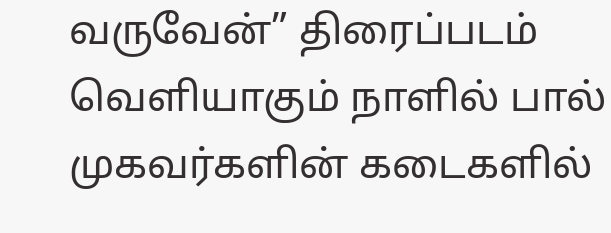வருவேன்” திரைப்படம் வெளியாகும் நாளில் பால் முகவர்களின் கடைகளில்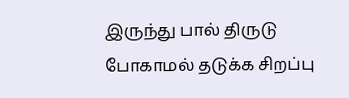இருந்து பால் திருடு போகாமல் தடுக்க சிறப்பு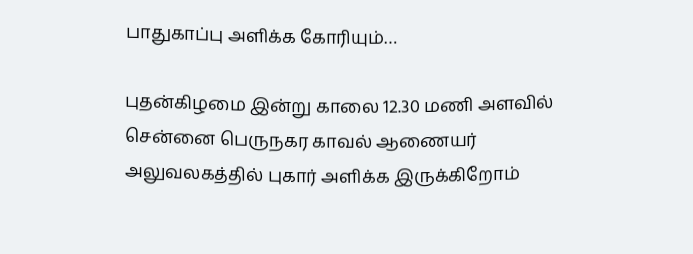பாதுகாப்பு அளிக்க கோரியும்…

புதன்கிழமை இன்று காலை 12.30 மணி அளவில் சென்னை பெருநகர காவல் ஆணையர் அலுவலகத்தில் புகார் அளிக்க இருக்கிறோம்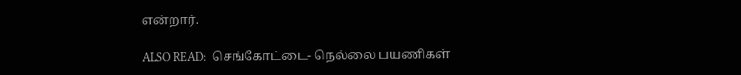என்றார்.

ALSO READ:  செங்கோட்டை- நெல்லை பயணிகள்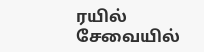ரயில் சேவையில்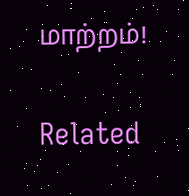மாற்றம்!

Related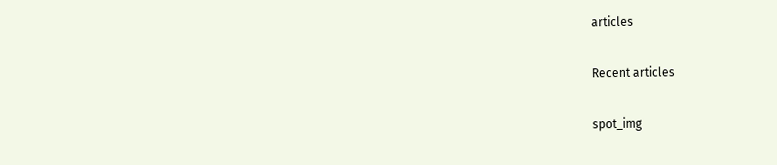articles

Recent articles

spot_img